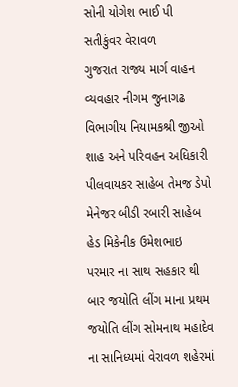સોની યોગેશ ભાઈ પી સતીકુંવર વેરાવળ
ગુજરાત રાજ્ય માર્ગ વાહન વ્યવહાર નીગમ જુનાગઢ વિભાગીય નિયામકશ્રી જીઓ શાહ અને પરિવહન અધિકારી પીલવાયકર સાહેબ તેમજ ડેપો મેનેજર બીડી રબારી સાહેબ હેડ મિકેનીક ઉમેશભાઇ પરમાર ના સાથ સહકાર થી
બાર જયોતિ લીંગ માના પ્રથમ જયોતિ લીંગ સોમનાથ મહાદેવ ના સાનિધ્યમાં વેરાવળ શહેરમાં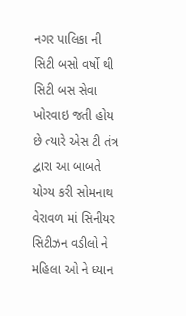નગર પાલિકા ની સિટી બસો વર્ષો થી સિટી બસ સેવા ખોરવાઇ જતી હોય છે ત્યારે એસ ટી તંત્ર દ્વારા આ બાબતે યોગ્ય કરી સોમનાથ વેરાવળ માં સિનીયર સિટીઝન વડીલો ને મહિલા ઓ ને ધ્યાન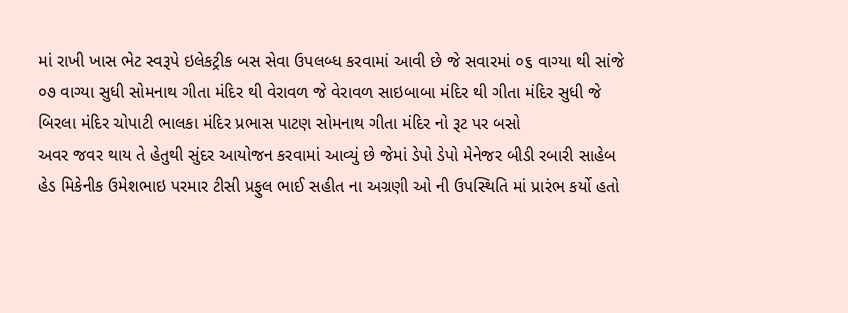માં રાખી ખાસ ભેટ સ્વરૂપે ઇલેકટ્રીક બસ સેવા ઉપલબ્ધ કરવામાં આવી છે જે સવારમાં ૦૬ વાગ્યા થી સાંજે ૦૭ વાગ્યા સુધી સોમનાથ ગીતા મંદિર થી વેરાવળ જે વેરાવળ સાઇબાબા મંદિર થી ગીતા મંદિર સુધી જે બિરલા મંદિર ચોપાટી ભાલકા મંદિર પ્રભાસ પાટણ સોમનાથ ગીતા મંદિર નો રૂટ પર બસો
અવર જવર થાય તે હેતુથી સુંદર આયોજન કરવામાં આવ્યું છે જેમાં ડેપો ડેપો મેનેજર બીડી રબારી સાહેબ હેડ મિકેનીક ઉમેશભાઇ પરમાર ટીસી પ્રફુલ ભાઈ સહીત ના અગ્રણી ઓ ની ઉપસ્થિતિ માં પ્રારંભ કર્યો હતો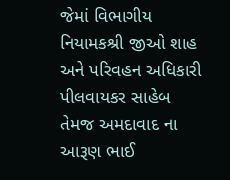જેમાં વિભાગીય નિયામકશ્રી જીઓ શાહ અને પરિવહન અધિકારી પીલવાયકર સાહેબ તેમજ અમદાવાદ ના આરૂણ ભાઈ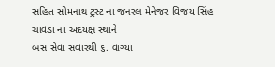સહિત સોમનાથ ટ્રસ્ટ ના જનરલ મેનેજર વિજય સિંહ ચાવડા ના અદયક્ષ સ્થાને
બસ સેવા સવારથી ૬. વાગ્યા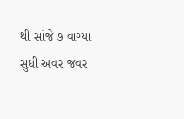થી સાંજે ૭ વાગ્યા સુધી અવર જવર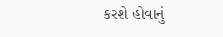કરશે હોવાનું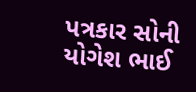પત્રકાર સોની યોગેશ ભાઈ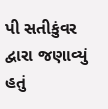પી સતીકુંવર દ્વારા જણાવ્યું હતું